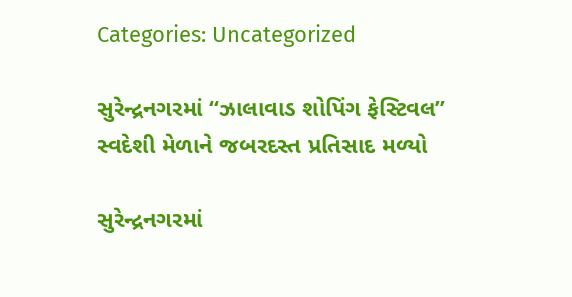Categories: Uncategorized

સુરેન્દ્રનગરમાં “ઝાલાવાડ શોપિંગ ફેસ્ટિવલ” સ્વદેશી મેળાને જબરદસ્ત પ્રતિસાદ મળ્યો

સુરેન્દ્રનગરમાં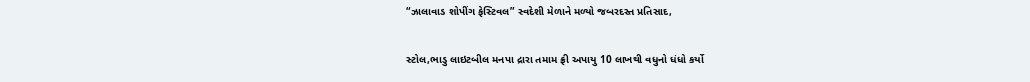“ઝાલાવાડ શોપીંગ ફેસ્ટિવલ” સ્વદેશી મેળાને મળ્યો જબરદસ્ત પ્રતિસાદ,

સ્ટોલ,ભાડુ લાઇટબીલ મનપા દ્રારા તમામ ફ્રી અપાયુ 10 લાખથી વધુનો ધંધો કર્યો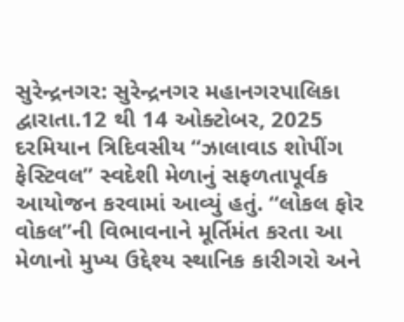સુરેન્દ્રનગર: સુરેન્દ્રનગર મહાનગરપાલિકા દ્વારાતા.12 થી 14 ઓક્ટોબર, 2025 દરમિયાન ત્રિદિવસીય “ઝાલાવાડ શોપીંગ ફેસ્ટિવલ” સ્વદેશી મેળાનું સફળતાપૂર્વક આયોજન કરવામાં આવ્યું હતું. “લોકલ ફોર વોકલ”ની વિભાવનાને મૂર્તિમંત કરતા આ મેળાનો મુખ્ય ઉદ્દેશ્ય સ્થાનિક કારીગરો અને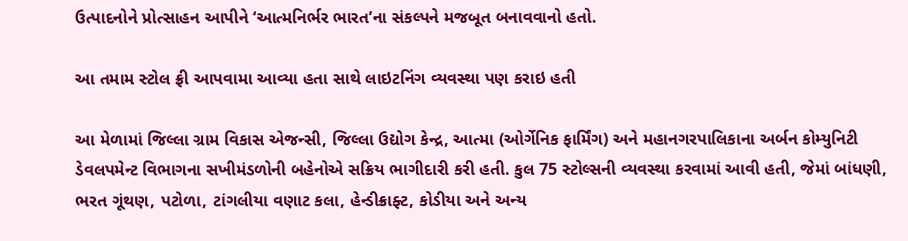ઉત્પાદનોને પ્રોત્સાહન આપીને ‘આત્મનિર્ભર ભારત’ના સંકલ્પને મજબૂત બનાવવાનો હતો.

આ તમામ સ્ટોલ ફ્રી આપવામા આવ્યા હતા સાથે લાઇટનિંગ વ્યવસ્થા પણ કરાઇ હતી

આ મેળામાં જિલ્લા ગ્રામ વિકાસ એજન્સી, જિલ્લા ઉદ્યોગ કેન્દ્ર, આત્મા (ઓર્ગેનિક ફાર્મિંગ) અને મહાનગરપાલિકાના અર્બન કોમ્યુનિટી ડેવલપમેન્ટ વિભાગના સખીમંડળોની બહેનોએ સક્રિય ભાગીદારી કરી હતી. કુલ 75 સ્ટોલ્સની વ્યવસ્થા કરવામાં આવી હતી, જેમાં બાંધણી, ભરત ગૂંથણ, પટોળા, ટાંગલીયા વણાટ કલા, હેન્ડીક્રાફ્ટ, કોડીયા અને અન્ય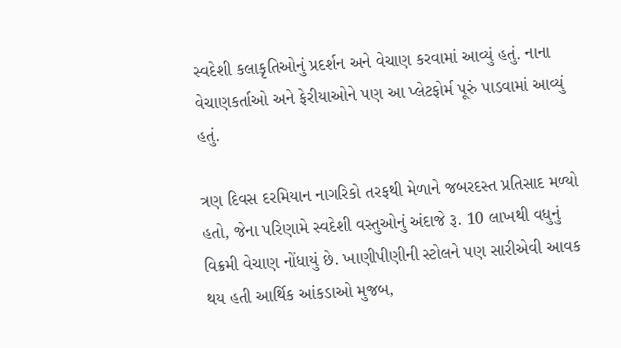સ્વદેશી કલાકૃતિઓનું પ્રદર્શન અને વેચાણ કરવામાં આવ્યું હતું. નાના વેચાણકર્તાઓ અને ફેરીયાઓને પણ આ પ્લેટફોર્મ પૂરું પાડવામાં આવ્યું હતું.

ત્રણ દિવસ દરમિયાન નાગરિકો તરફથી મેળાને જબરદસ્ત પ્રતિસાદ મળ્યો હતો, જેના પરિણામે સ્વદેશી વસ્તુઓનું અંદાજે રૂ. 10 લાખથી વધુનું વિક્રમી વેચાણ નોંધાયું છે. ખાણીપીણીની સ્ટોલને પણ સારીએવી આવક થય હતી આર્થિક આંકડાઓ મુજબ,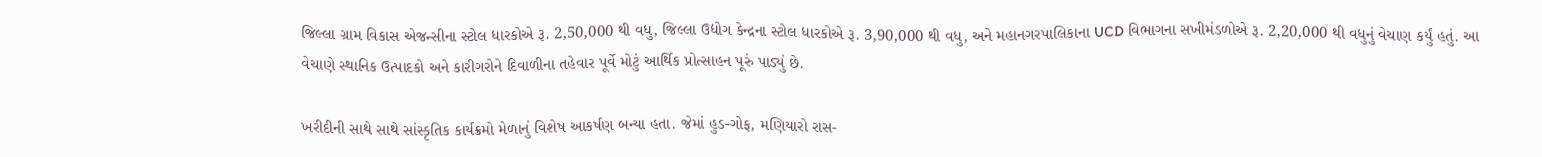જિલ્લા ગ્રામ વિકાસ એજન્સીના સ્ટોલ ધારકોએ રૂ. 2,50,000 થી વધુ, જિલ્લા ઉદ્યોગ કેન્દ્રના સ્ટોલ ધારકોએ રૂ. 3,90,000 થી વધુ, અને મહાનગરપાલિકાના UCD વિભાગના સખીમંડળોએ રૂ. 2,20,000 થી વધુનું વેચાણ કર્યું હતું. આ વેચાણે સ્થાનિક ઉત્પાદકો અને કારીગરોને દિવાળીના તહેવાર પૂર્વે મોટું આર્થિક પ્રોત્સાહન પૂરું પાડ્યું છે.

ખરીદીની સાથે સાથે સાંસ્કૃતિક કાર્યક્રમો મેળાનું વિશેષ આકર્ષણ બન્યા હતા. જેમાં હુડ-ગોફ, મણિયારો રાસ-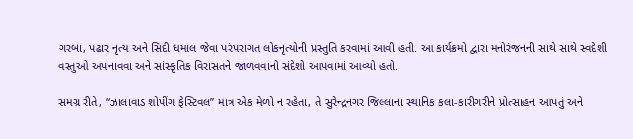ગરબા, પઢાર નૃત્ય અને સિદી ધમાલ જેવા પરંપરાગત લોકનૃત્યોની પ્રસ્તુતિ કરવામાં આવી હતી. આ કાર્યક્રમો દ્વારા મનોરંજનની સાથે સાથે સ્વદેશી વસ્તુઓ અપનાવવા અને સાંસ્કૃતિક વિરાસતને જાળવવાનો સંદેશો આપવામાં આવ્યો હતો.

સમગ્ર રીતે, “ઝાલાવાડ શોપીંગ ફેસ્ટિવલ” માત્ર એક મેળો ન રહેતા, તે સુરેન્દ્રનગર જિલ્લાના સ્થાનિક કલા-કારીગરીને પ્રોત્સાહન આપતું અને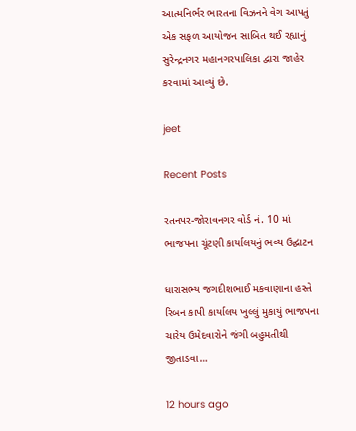આત્મનિર્ભર ભારતના વિઝનને વેગ આપતું એક સફળ આયોજન સાબિત થઈ રહ્યાનું સુરેન્દ્રનગર મહાનગરપાલિકા દ્વારા જાહેર કરવામાં આવ્યું છે.

jeet

Recent Posts

રતનપર-જોરાવનગર વોર્ડ નં. 10 માં ભાજપના ચૂંટણી કાર્યાલયનું ભવ્ય ઉદ્ઘાટન

ધારાસભ્ય જગદીશભાઈ મકવાણાના હસ્તે રિબન કાપી કાર્યાલય ખુલ્લું મુકાયું ભાજપના ચારેય ઉમેદવારોને જંગી બહુમતીથી જીતાડવા…

12 hours ago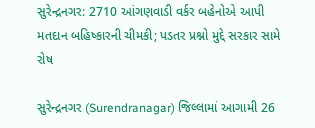સુરેન્દ્રનગર: 2710 આંગણવાડી વર્કર બહેનોએ આપી મતદાન બહિષ્કારની ચીમકી; પડતર પ્રશ્નો મુદ્દે સરકાર સામે રોષ

સુરેન્દ્રનગર (Surendranagar) જિલ્લામાં આગામી 26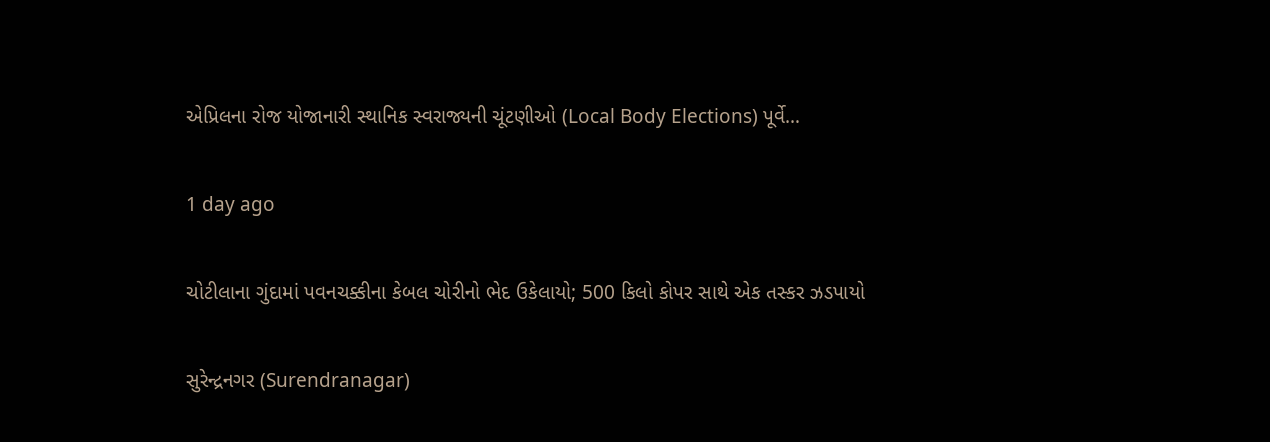એપ્રિલના રોજ યોજાનારી સ્થાનિક સ્વરાજ્યની ચૂંટણીઓ (Local Body Elections) પૂર્વે…

1 day ago

ચોટીલાના ગુંદામાં પવનચક્કીના કેબલ ચોરીનો ભેદ ઉકેલાયો; 500 કિલો કોપર સાથે એક તસ્કર ઝડપાયો

સુરેન્દ્રનગર (Surendranagar)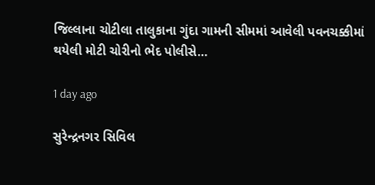જિલ્લાના ચોટીલા તાલુકાના ગુંદા ગામની સીમમાં આવેલી પવનચક્કીમાં થયેલી મોટી ચોરીનો ભેદ પોલીસે…

1 day ago

સુરેન્દ્રનગર સિવિલ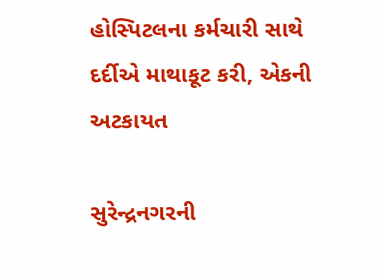હોસ્પિટલના કર્મચારી સાથે દર્દીએ માથાકૂટ કરી, એકની અટકાયત

સુરેન્દ્રનગરની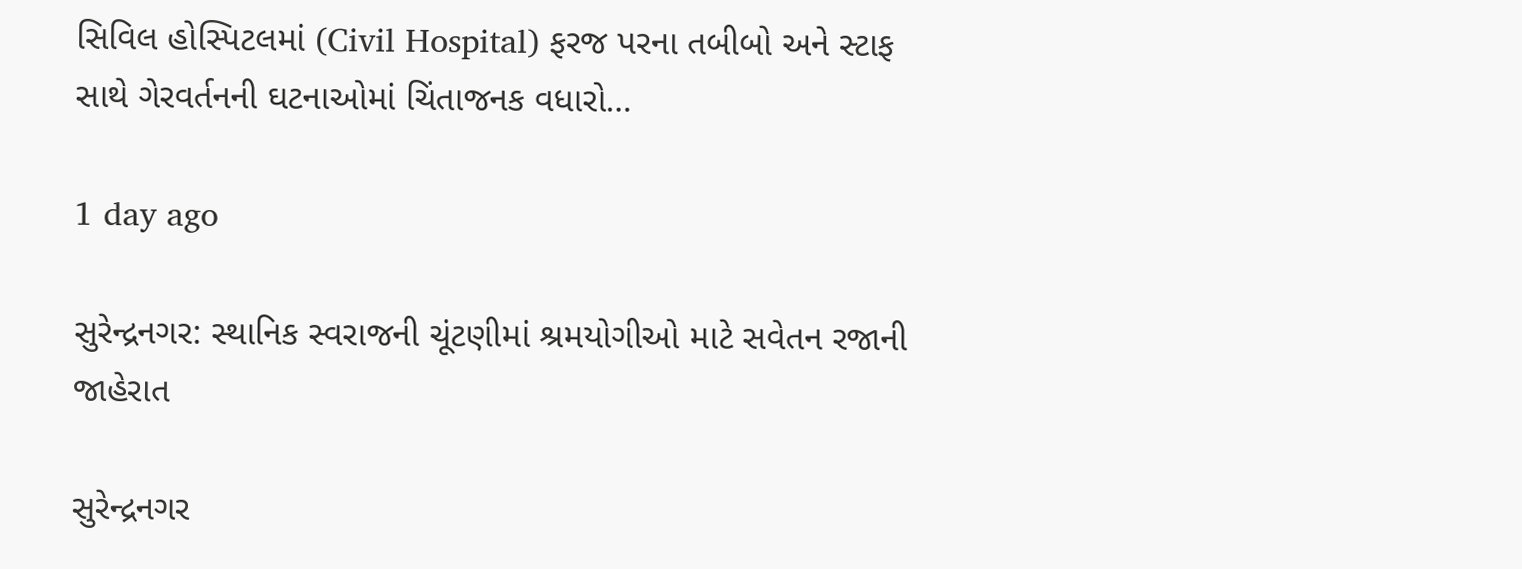સિવિલ હોસ્પિટલમાં (Civil Hospital) ફરજ પરના તબીબો અને સ્ટાફ સાથે ગેરવર્તનની ઘટનાઓમાં ચિંતાજનક વધારો…

1 day ago

સુરેન્દ્રનગર: સ્થાનિક સ્વરાજની ચૂંટણીમાં શ્રમયોગીઓ માટે સવેતન રજાની જાહેરાત

સુરેન્દ્રનગર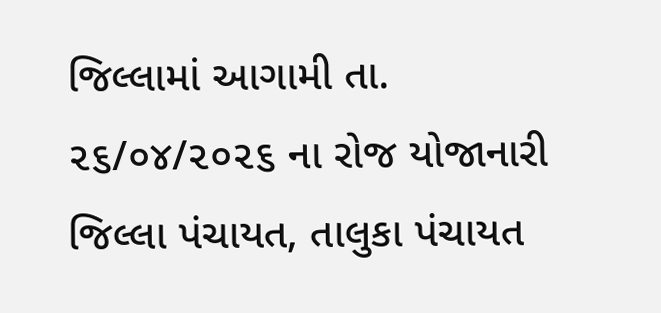જિલ્લામાં આગામી તા. ૨૬/૦૪/૨૦૨૬ ના રોજ યોજાનારી જિલ્લા પંચાયત, તાલુકા પંચાયત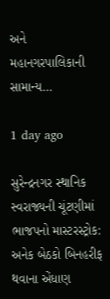અને મહાનગરપાલિકાની સામાન્ય…

1 day ago

સુરેન્દ્રનગર સ્થાનિક સ્વરાજ્યની ચૂંટણીમાં ભાજપનો માસ્ટરસ્ટ્રોક: અનેક બેઠકો બિનહરીફ થવાના એંધાણ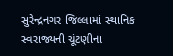સુરેન્દ્રનગર જિલ્લામાં સ્થાનિક સ્વરાજ્યની ચૂંટણીના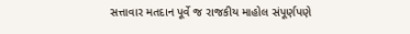સત્તાવાર મતદાન પૂર્વે જ રાજકીય માહોલ સંપૂર્ણપણે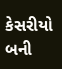કેસરીયો બની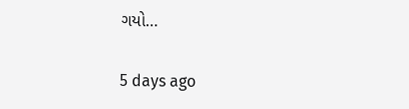ગયો…

5 days ago